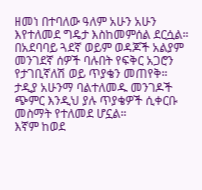ዘመነ በተባለው ዓለም አሁን አሁን እየተለመደ ግዴታ እስከመምሰል ደርሷል።
በአደባባይ ጓደኛ ወይም ወዳጆች አልያም መንገደኛ ሰዎች ባሉበት የፍቅር አጋሮን የታገቢኛለሽ ወይ ጥያቄን መጠየቅ።
ታዲያ አሁንማ ባልተለመዱ መንገዶች ጭምር እንዲህ ያሉ ጥያቄዎች ሲቀርቡ መስማት የተለመደ ሆኗል።
እኛም ከወደ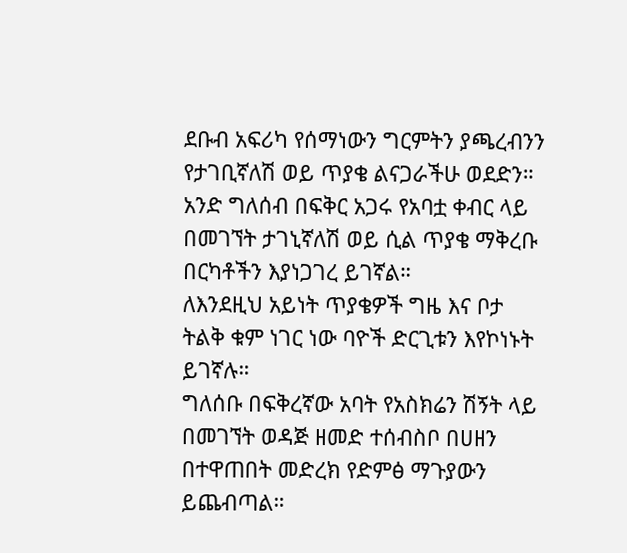ደቡብ አፍሪካ የሰማነውን ግርምትን ያጫረብንን የታገቢኛለሽ ወይ ጥያቄ ልናጋራችሁ ወደድን።
አንድ ግለሰብ በፍቅር አጋሩ የአባቷ ቀብር ላይ በመገኘት ታገኒኛለሽ ወይ ሲል ጥያቄ ማቅረቡ በርካቶችን እያነጋገረ ይገኛል።
ለእንደዚህ አይነት ጥያቄዎች ግዜ እና ቦታ ትልቅ ቁም ነገር ነው ባዮች ድርጊቱን እየኮነኑት ይገኛሉ።
ግለሰቡ በፍቅረኛው አባት የአስክሬን ሽኝት ላይ በመገኘት ወዳጅ ዘመድ ተሰብስቦ በሀዘን በተዋጠበት መድረክ የድምፅ ማጉያውን ይጨብጣል።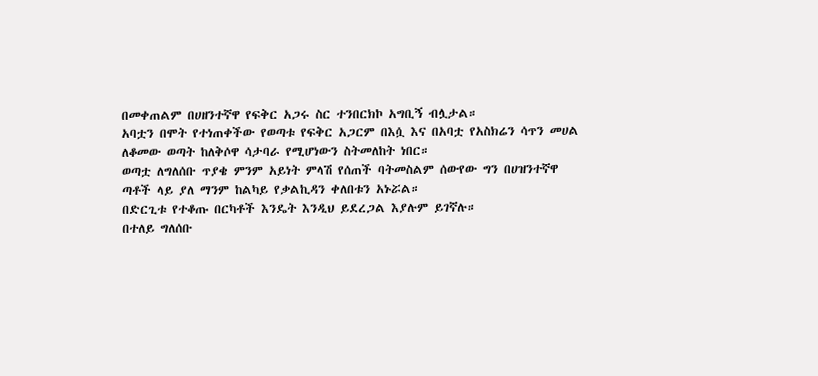በመቀጠልም በሀዘንተኛዋ የፍቅር አጋሩ ስር ተንበርክኮ አግቢኝ ብሏታል።
አባቷን በሞት የተነጠቀችው የወጣቱ የፍቅር አጋርም በእሷ እና በአባቷ የአስክሬን ሳጥን መሀል ለቆመው ወጣት ከለቅሶዋ ሳታባራ የሚሆነውን ስትመለከት ነበር።
ወጣቷ ለግለሰቡ ጥያቄ ምንም አይነት ምላሽ የሰጠች ባትመስልም ሰውየው ግን በሀዝንተኛዋ ጣቶች ላይ ያለ ማንም ከልካይ የቃልኪዳን ቀለበቱን አኑሯል።
በድርጊቱ የተቆጡ በርካቶች እንዴት እንዲህ ይደረጋል እያሉም ይገኛሉ።
በተለይ ግለሰቡ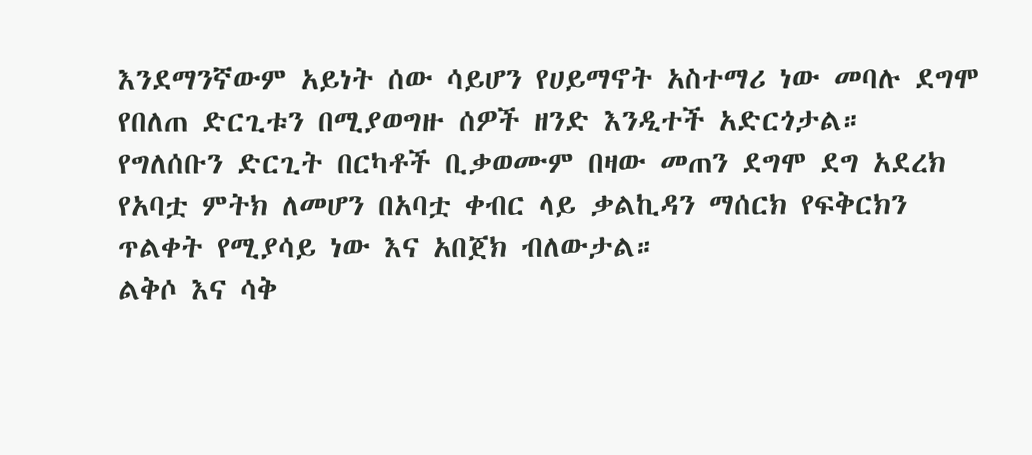እንደማንኛውም አይነት ሰው ሳይሆን የሀይማኖት አስተማሪ ነው መባሉ ደግሞ የበለጠ ድርጊቱን በሚያወግዙ ሰዎች ዘንድ እንዲተች አድርጎታል።
የግለሰቡን ድርጊት በርካቶች ቢቃወሙም በዛው መጠን ደግሞ ደግ አደረክ የአባቷ ምትክ ለመሆን በአባቷ ቀብር ላይ ቃልኪዳን ማሰርክ የፍቅርክን ጥልቀት የሚያሳይ ነው እና አበጀክ ብለውታል።
ልቅሶ እና ሳቅ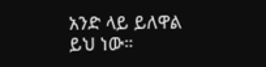አንድ ላይ ይለዋል ይህ ነው።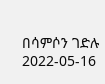በሳምሶን ገድሉ
2022-05-16